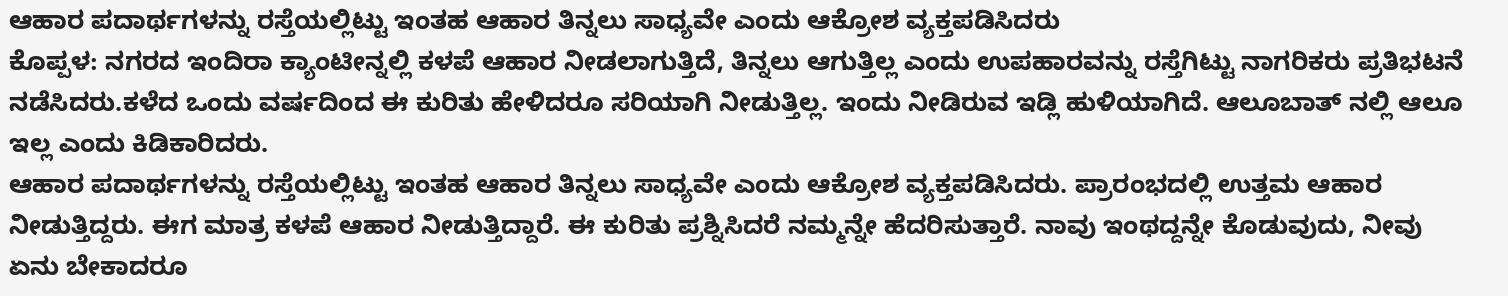ಆಹಾರ ಪದಾರ್ಥಗಳನ್ನು ರಸ್ತೆಯಲ್ಲಿಟ್ಟು ಇಂತಹ ಆಹಾರ ತಿನ್ನಲು ಸಾಧ್ಯವೇ ಎಂದು ಆಕ್ರೋಶ ವ್ಯಕ್ತಪಡಿಸಿದರು
ಕೊಪ್ಪಳ: ನಗರದ ಇಂದಿರಾ ಕ್ಯಾಂಟೀನ್ನಲ್ಲಿ ಕಳಪೆ ಆಹಾರ ನೀಡಲಾಗುತ್ತಿದೆ, ತಿನ್ನಲು ಆಗುತ್ತಿಲ್ಲ ಎಂದು ಉಪಹಾರವನ್ನು ರಸ್ತೆಗಿಟ್ಟು ನಾಗರಿಕರು ಪ್ರತಿಭಟನೆ ನಡೆಸಿದರು.ಕಳೆದ ಒಂದು ವರ್ಷದಿಂದ ಈ ಕುರಿತು ಹೇಳಿದರೂ ಸರಿಯಾಗಿ ನೀಡುತ್ತಿಲ್ಲ. ಇಂದು ನೀಡಿರುವ ಇಡ್ಲಿ ಹುಳಿಯಾಗಿದೆ. ಆಲೂಬಾತ್ ನಲ್ಲಿ ಆಲೂ ಇಲ್ಲ ಎಂದು ಕಿಡಿಕಾರಿದರು.
ಆಹಾರ ಪದಾರ್ಥಗಳನ್ನು ರಸ್ತೆಯಲ್ಲಿಟ್ಟು ಇಂತಹ ಆಹಾರ ತಿನ್ನಲು ಸಾಧ್ಯವೇ ಎಂದು ಆಕ್ರೋಶ ವ್ಯಕ್ತಪಡಿಸಿದರು. ಪ್ರಾರಂಭದಲ್ಲಿ ಉತ್ತಮ ಆಹಾರ ನೀಡುತ್ತಿದ್ದರು. ಈಗ ಮಾತ್ರ ಕಳಪೆ ಆಹಾರ ನೀಡುತ್ತಿದ್ದಾರೆ. ಈ ಕುರಿತು ಪ್ರಶ್ನಿಸಿದರೆ ನಮ್ಮನ್ನೇ ಹೆದರಿಸುತ್ತಾರೆ. ನಾವು ಇಂಥದ್ದನ್ನೇ ಕೊಡುವುದು, ನೀವು ಏನು ಬೇಕಾದರೂ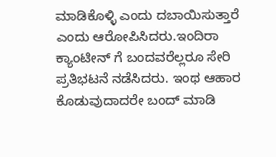ಮಾಡಿಕೊಳ್ಳಿ ಎಂದು ದಬಾಯಿಸುತ್ತಾರೆ ಎಂದು ಆರೋಪಿಸಿದರು.ಇಂದಿರಾ ಕ್ಯಾಂಟೀನ್ ಗೆ ಬಂದವರೆಲ್ಲರೂ ಸೇರಿ ಪ್ರತಿಭಟನೆ ನಡೆಸಿದರು. ಇಂಥ ಆಹಾರ ಕೊಡುವುದಾದರೇ ಬಂದ್ ಮಾಡಿ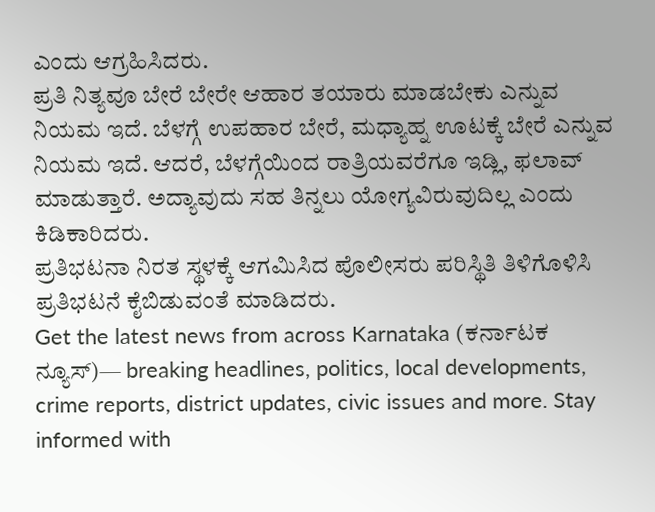ಎಂದು ಆಗ್ರಹಿಸಿದರು.
ಪ್ರತಿ ನಿತ್ಯವೂ ಬೇರೆ ಬೇರೇ ಆಹಾರ ತಯಾರು ಮಾಡಬೇಕು ಎನ್ನುವ ನಿಯಮ ಇದೆ. ಬೆಳಗ್ಗೆ ಉಪಹಾರ ಬೇರೆ, ಮಧ್ಯಾಹ್ನ ಊಟಕ್ಕೆ ಬೇರೆ ಎನ್ನುವ ನಿಯಮ ಇದೆ. ಆದರೆ, ಬೆಳಗ್ಗೆಯಿಂದ ರಾತ್ರಿಯವರೆಗೂ ಇಡ್ಲಿ, ಫಲಾವ್ ಮಾಡುತ್ತಾರೆ. ಅದ್ಯಾವುದು ಸಹ ತಿನ್ನಲು ಯೋಗ್ಯವಿರುವುದಿಲ್ಲ ಎಂದು ಕಿಡಿಕಾರಿದರು.
ಪ್ರತಿಭಟನಾ ನಿರತ ಸ್ಥಳಕ್ಕೆ ಆಗಮಿಸಿದ ಪೊಲೀಸರು ಪರಿಸ್ಥಿತಿ ತಿಳಿಗೊಳಿಸಿ ಪ್ರತಿಭಟನೆ ಕೈಬಿಡುವಂತೆ ಮಾಡಿದರು.
Get the latest news from across Karnataka (ಕರ್ನಾಟಕ ನ್ಯೂಸ್)— breaking headlines, politics, local developments, crime reports, district updates, civic issues and more. Stay informed with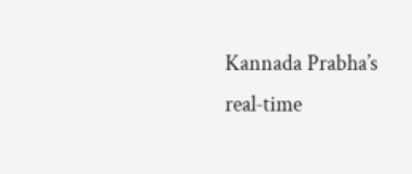Kannada Prabha’s real‑time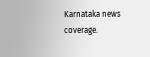Karnataka news coverage.